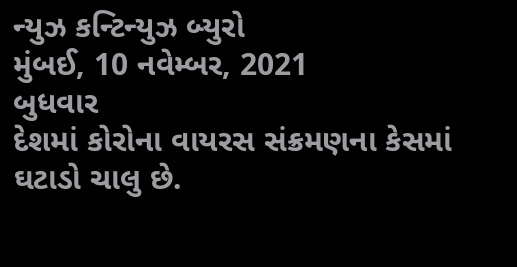ન્યુઝ કન્ટિન્યુઝ બ્યુરો
મુંબઈ, 10 નવેમ્બર, 2021
બુધવાર
દેશમાં કોરોના વાયરસ સંક્રમણના કેસમાં ઘટાડો ચાલુ છે.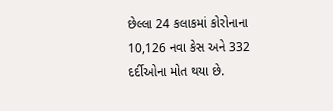છેલ્લા 24 કલાકમાં કોરોનાના 10,126 નવા કેસ અને 332 દર્દીઓના મોત થયા છે.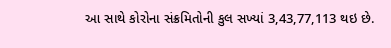આ સાથે કોરોના સંક્રમિતોની કુલ સખ્યાં 3,43,77,113 થઇ છે.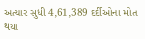અત્યાર સુધી 4,61,389 દર્દીઓના મોત થયા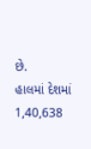છે.
હાલમાં દેશમાં 1,40,638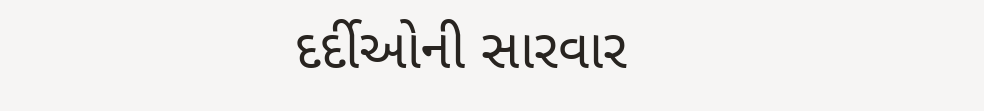દર્દીઓની સારવાર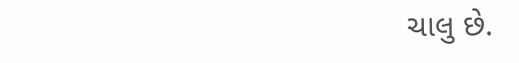ચાલુ છે.